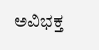ಅವಿಭಕ್ತ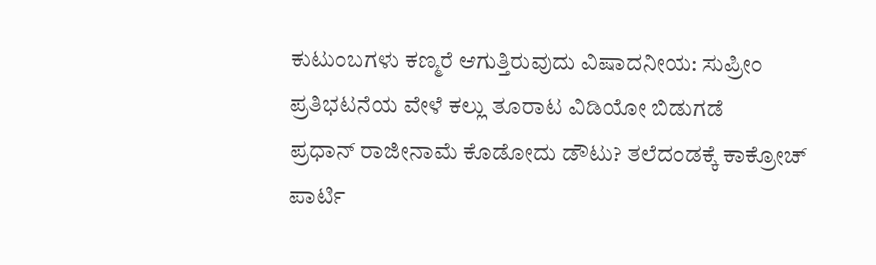ಕುಟುಂಬಗಳು ಕಣ್ಮರೆ ಆಗುತ್ತಿರುವುದು ವಿಷಾದನೀಯ: ಸುಪ್ರೀಂ
ಪ್ರತಿಭಟನೆಯ ವೇಳೆ ಕಲ್ಲು ತೂರಾಟ ವಿಡಿಯೋ ಬಿಡುಗಡೆ
ಪ್ರಧಾನ್ ರಾಜೀನಾಮೆ ಕೊಡೋದು ಡೌಟು? ತಲೆದಂಡಕ್ಕೆ ಕಾಕ್ರೋಚ್ ಪಾರ್ಟಿ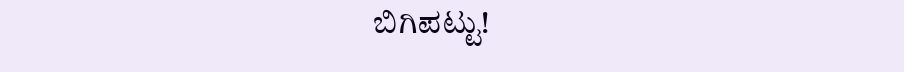ಬಿಗಿಪಟ್ಟು!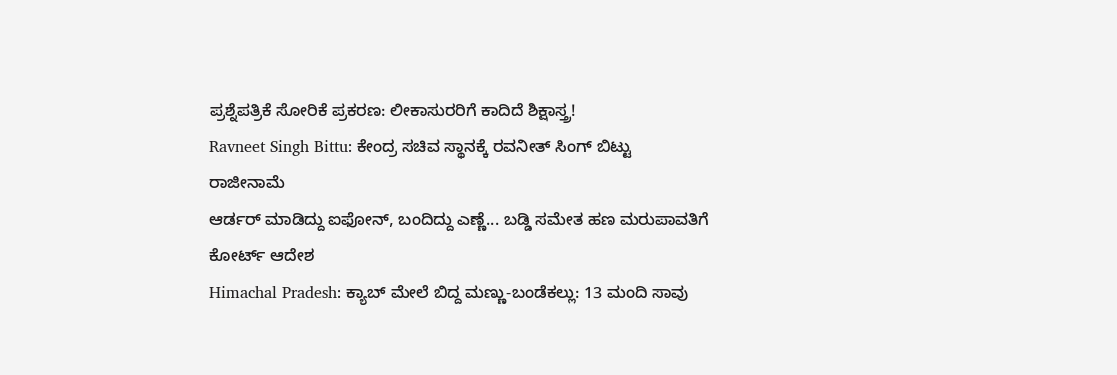ಪ್ರಶ್ನೆಪತ್ರಿಕೆ ಸೋರಿಕೆ ಪ್ರಕರಣ: ಲೀಕಾಸುರರಿಗೆ ಕಾದಿದೆ ಶಿಕ್ಷಾಸ್ತ್ರ!
Ravneet Singh Bittu: ಕೇಂದ್ರ ಸಚಿವ ಸ್ಥಾನಕ್ಕೆ ರವನೀತ್ ಸಿಂಗ್ ಬಿಟ್ಟು ರಾಜೀನಾಮೆ
ಆರ್ಡರ್ ಮಾಡಿದ್ದು ಐಫೋನ್, ಬಂದಿದ್ದು ಎಣ್ಣೆ... ಬಡ್ಡಿ ಸಮೇತ ಹಣ ಮರುಪಾವತಿಗೆ ಕೋರ್ಟ್ ಆದೇಶ
Himachal Pradesh: ಕ್ಯಾಬ್ ಮೇಲೆ ಬಿದ್ದ ಮಣ್ಣು-ಬಂಡೆಕಲ್ಲು: 13 ಮಂದಿ ಸಾವು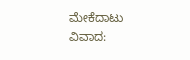ಮೇಕೆದಾಟು ವಿವಾದ: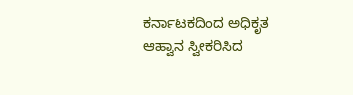ಕರ್ನಾಟಕದಿಂದ ಅಧಿಕೃತ ಆಹ್ವಾನ ಸ್ವೀಕರಿಸಿದ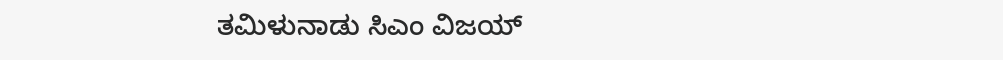ತಮಿಳುನಾಡು ಸಿಎಂ ವಿಜಯ್